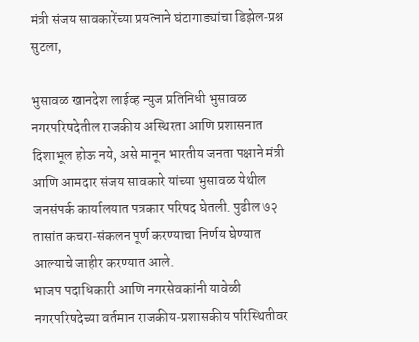मंत्री संजय सावकारेंच्या प्रयत्नाने घंटागाड्यांचा डिझेल‑प्रश्न सुटला,

भुसावळ खानदेश लाईव्ह न्युज प्रतिनिधी भुसावळ नगरपरिषदेतील राजकीय अस्थिरता आणि प्रशासनात दिशाभूल होऊ नये, असे मानून भारतीय जनता पक्षाने मंत्री आणि आमदार संजय सावकारे यांच्या भुसावळ येथील जनसंपर्क कार्यालयात पत्रकार परिषद घेतली. पुढील ७२ तासांत कचरा‑संकलन पूर्ण करण्याचा निर्णय घेण्यात आल्याचे जाहीर करण्यात आले.
भाजप पदाधिकारी आणि नगरसेवकांनी यावेळी नगरपरिषदेच्या वर्तमान राजकीय‑प्रशासकीय परिस्थितीवर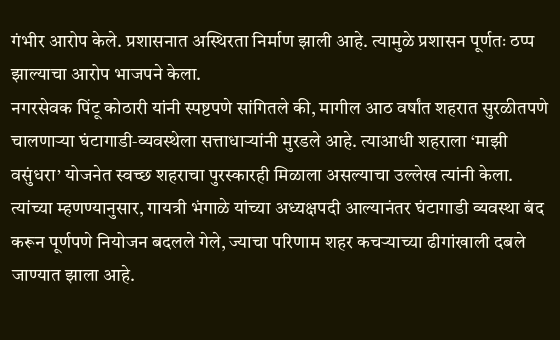गंभीर आरोप केले. प्रशासनात अस्थिरता निर्माण झाली आहे. त्यामुळे प्रशासन पूर्णतः ठप्प झाल्याचा आरोप भाजपने केला.
नगरसेवक पिंटू कोठारी यांनी स्पष्टपणे सांगितले की, मागील आठ वर्षांत शहरात सुरळीतपणे चालणाऱ्या घंटागाडी‑व्यवस्थेला सत्ताधाऱ्यांनी मुरडले आहे. त्याआधी शहराला ‘माझी वसुंधरा’ योजनेत स्वच्छ शहराचा पुरस्कारही मिळाला असल्याचा उल्लेख त्यांनी केला. त्यांच्या म्हणण्यानुसार, गायत्री भंगाळे यांच्या अध्यक्षपदी आल्यानंतर घंटागाडी व्यवस्था बंद करून पूर्णपणे नियोजन बदलले गेले, ज्याचा परिणाम शहर कचऱ्याच्या ढीगांखाली दबले जाण्यात झाला आहे.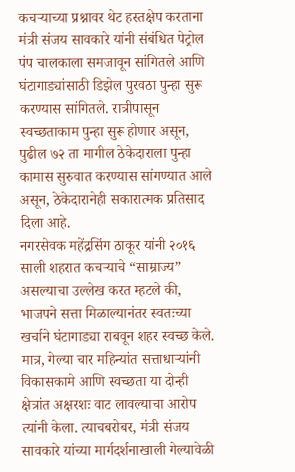कचऱ्याच्या प्रश्नावर थेट हस्तक्षेप करताना मंत्री संजय सावकारे यांनी संबंधित पेट्रोल पंप चालकाला समजावून सांगितले आणि घंटागाड्यांसाठी डिझेल पुरवठा पुन्हा सुरू करण्यास सांगितले. रात्रीपासून स्वच्छताकाम पुन्हा सुरू होणार असून, पुढील ७२ ता मागील ठेकेदाराला पुन्हा कामास सुरुवात करण्यास सांगण्यात आले असून, ठेकेदारानेही सकारात्मक प्रतिसाद दिला आहे.
नगरसेवक महेंद्रसिंग ठाकूर यांनी २०१६ साली शहरात कचऱ्याचे “साम्राज्य” असल्याचा उल्लेख करत म्हटले की, भाजपने सत्ता मिळाल्यानंतर स्वतःच्या खर्चाने घंटागाड्या राबवून शहर स्वच्छ केले. मात्र, गेल्या चार महिन्यांत सत्ताधाऱ्यांनी विकासकामे आणि स्वच्छता या दोन्ही क्षेत्रांत अक्षरशः वाट लावल्याचा आरोप त्यांनी केला. त्याचबरोबर, मंत्री संजय सावकारे यांच्या मार्गदर्शनाखाली गेल्यावेळी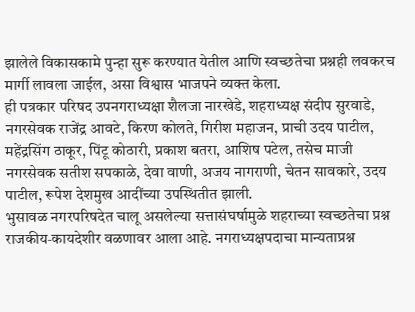झालेले विकासकामे पुन्हा सुरू करण्यात येतील आणि स्वच्छतेचा प्रश्नही लवकरच मार्गी लावला जाईल, असा विश्वास भाजपने व्यक्त केला.
ही पत्रकार परिषद उपनगराध्यक्षा शैलजा नारखेडे, शहराध्यक्ष संदीप सुरवाडे, नगरसेवक राजेंद्र आवटे, किरण कोलते, गिरीश महाजन, प्राची उदय पाटील, महेंद्रसिंग ठाकूर, पिंटू कोठारी, प्रकाश बतरा, आशिष पटेल, तसेच माजी नगरसेवक सतीश सपकाळे, देवा वाणी, अजय नागराणी, चेतन सावकारे, उदय पाटील, रूपेश देशमुख आदींच्या उपस्थितीत झाली.
भुसावळ नगरपरिषदेत चालू असलेल्या सत्तासंघर्षामुळे शहराच्या स्वच्छतेचा प्रश्न राजकीय‑कायदेशीर वळणावर आला आहे. नगराध्यक्षपदाचा मान्यताप्रश्न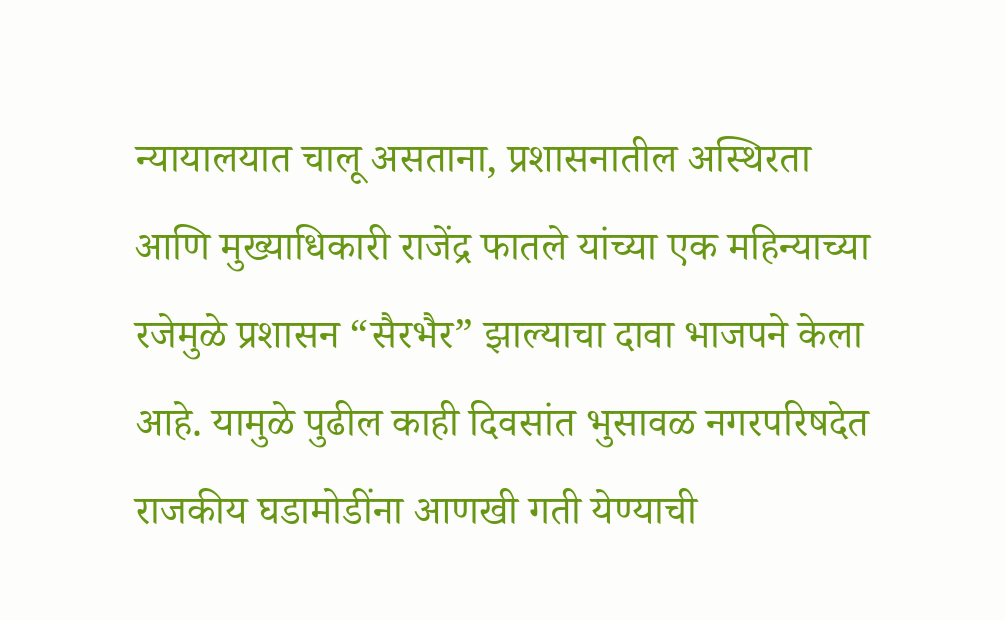न्यायालयात चालू असताना, प्रशासनातील अस्थिरता आणि मुख्याधिकारी राजेंद्र फातले यांच्या एक महिन्याच्या रजेमुळे प्रशासन “सैरभैर” झाल्याचा दावा भाजपने केला आहे. यामुळे पुढील काही दिवसांत भुसावळ नगरपरिषदेत राजकीय घडामोडींना आणखी गती येण्याची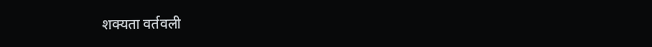शक्यता वर्तवली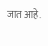जात आहे.